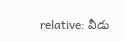relative: వీడు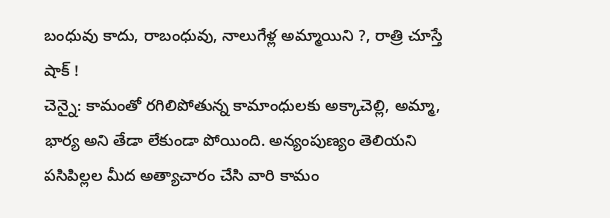బంధువు కాదు, రాబంధువు, నాలుగేళ్ల అమ్మాయిని ?, రాత్రి చూస్తే షాక్ !
చెన్నై: కామంతో రగిలిపోతున్న కామాంధులకు అక్కాచెల్లి, అమ్మా, భార్య అని తేడా లేకుండా పోయింది. అన్యంపుణ్యం తెలియని పసిపిల్లల మీద అత్యాచారం చేసి వారి కామం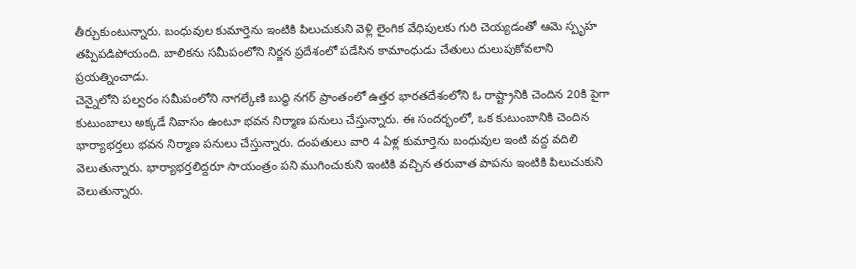తీర్చుకుంటున్నారు. బంధువుల కుమార్తెను ఇంటికి పిలుచుకుని వెళ్లి లైంగిక వేధిపులకు గురి చెయ్యడంతో ఆమె స్పృహ తప్పిపడిపోయంది. బాలికను సమీపంలోని నిర్జన ప్రదేశంలో పడేసిన కామాంధుడు చేతులు దులుపుకోవలాని ప్రయత్నించాడు.
చెన్నైలోని పల్వరం సమీపంలోని నాగల్కేణి బుద్ధి నగర్ ప్రాంతంలో ఉత్తర భారతదేశంలోని ఓ రాష్ట్రానికి చెందిన 20కి పైగా కుటుంబాలు అక్కడే నివాసం ఉంటూ భవన నిర్మాణ పనులు చేస్తున్నారు. ఈ సందర్భంలో, ఒక కుటుంబానికి చెందిన భార్యాభర్తలు భవన నిర్మాణ పనులు చేస్తున్నారు. దంపతులు వారి 4 ఏళ్ల కుమార్తెను బంధువుల ఇంటి వద్ద వదిలి వెలుతున్నారు. భార్యాభర్తలిద్దరూ సాయంత్రం పని ముగించుకుని ఇంటికి వచ్చిన తరువాత పాపను ఇంటికి పిలుచుకుని వెలుతున్నారు.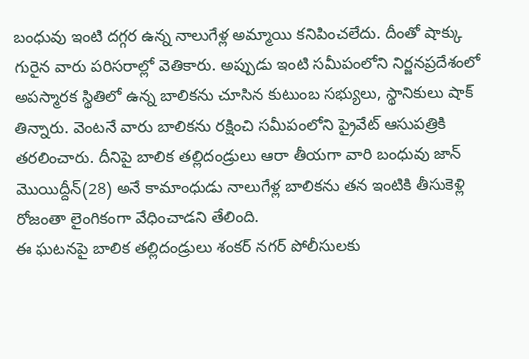బంధువు ఇంటి దగ్గర ఉన్న నాలుగేళ్ల అమ్మాయి కనిపించలేదు. దీంతో షాక్కు గురైన వారు పరిసరాల్లో వెతికారు. అప్పుడు ఇంటి సమీపంలోని నిర్జనప్రదేశంలో అపస్మారక స్థితిలో ఉన్న బాలికను చూసిన కుటుంబ సభ్యులు, స్థానికులు షాక్ తిన్నారు. వెంటనే వారు బాలికను రక్షించి సమీపంలోని ప్రైవేట్ ఆసుపత్రికి తరలించారు. దీనిపై బాలిక తల్లిదండ్రులు ఆరా తీయగా వారి బంధువు జాన్ మొయిద్దీన్(28) అనే కామాంధుడు నాలుగేళ్ల బాలికను తన ఇంటికి తీసుకెళ్లి రోజంతా లైంగికంగా వేధించాడని తేలింది.
ఈ ఘటనపై బాలిక తల్లిదండ్రులు శంకర్ నగర్ పోలీసులకు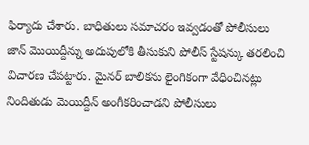ఫిర్యాదు చేశారు. బాధితులు సమాచరం ఇవ్వడంతో పోలీసులు జాన్ మొయిద్దీన్ను అదుపులోకి తీసుకుని పోలీస్ స్టేషన్కు తరలించి విచారణ చేపట్టారు. మైనర్ బాలికను లైంగికంగా వేధించినట్లు నిందితుడు మెయిద్దీన్ అంగీకరించాడని పోలీసులు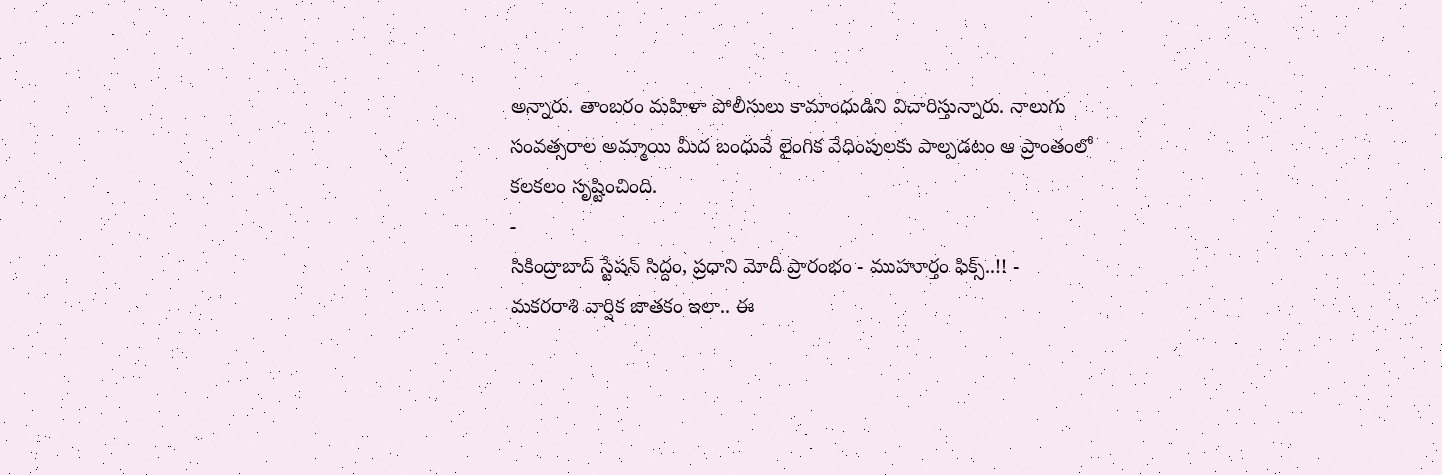అన్నారు. తాంబరం మహిళా పోలీసులు కామాంధుడిని విచారిస్తున్నారు. నాలుగు సంవత్సరాల అమ్మాయి మీద బంధువే లైంగిక వేధింపులకు పాల్పడటం ఆ ప్రాంతంలో కలకలం సృష్టించింది.
-
సికింద్రాబాద్ స్టేషన్ సిద్దం, ప్రధాని మోదీ ప్రారంభం - ముహూర్తం ఫిక్స్..!! -
మకరరాశి వార్షిక జాతకం ఇలా.. ఈ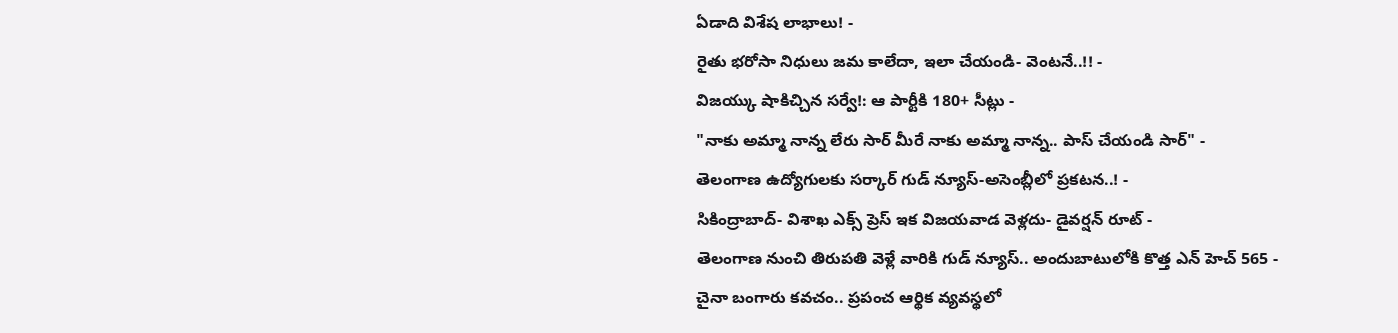ఏడాది విశేష లాభాలు! -
రైతు భరోసా నిధులు జమ కాలేదా, ఇలా చేయండి- వెంటనే..!! -
విజయ్కు షాకిచ్చిన సర్వే!: ఆ పార్టీకి 180+ సీట్లు -
"నాకు అమ్మా నాన్న లేరు సార్ మీరే నాకు అమ్మా నాన్న.. పాస్ చేయండి సార్" -
తెలంగాణ ఉద్యోగులకు సర్కార్ గుడ్ న్యూస్-అసెంబ్లీలో ప్రకటన..! -
సికింద్రాబాద్- విశాఖ ఎక్స్ ప్రెస్ ఇక విజయవాడ వెళ్లదు- డైవర్షన్ రూట్ -
తెలంగాణ నుంచి తిరుపతి వెళ్లే వారికి గుడ్ న్యూస్.. అందుబాటులోకి కొత్త ఎన్ హెచ్ 565 -
చైనా బంగారు కవచం.. ప్రపంచ ఆర్థిక వ్యవస్థలో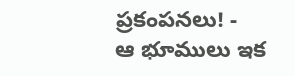ప్రకంపనలు! -
ఆ భూములు ఇక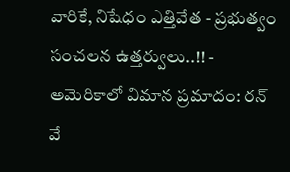వారికే, నిషేధం ఎత్తివేత - ప్రభుత్వం సంచలన ఉత్తర్వులు..!! -
అమెరికాలో విమాన ప్రమాదం: రన్ వే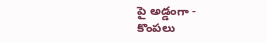పై అడ్డంగా -
కొంపలు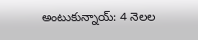అంటుకున్నాయ్: 4 నెలల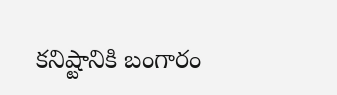కనిష్టానికి బంగారం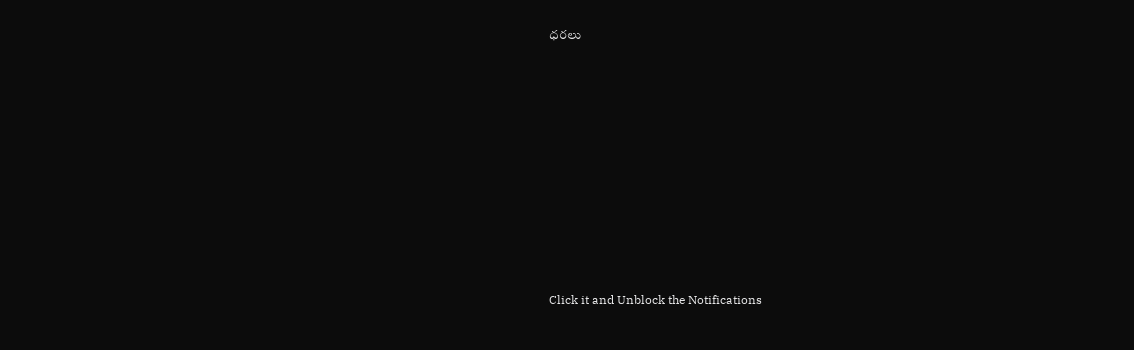ధరలు












Click it and Unblock the Notifications